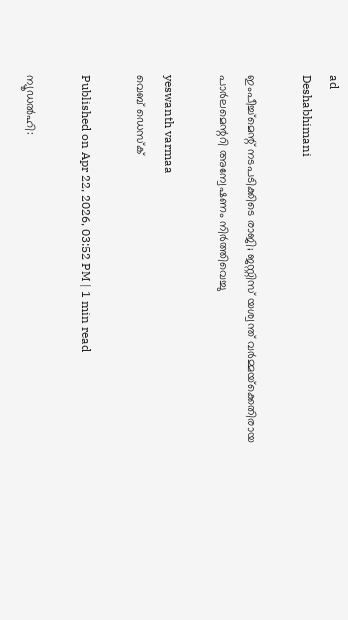ad
Deshabhimani

ഇംപീച്ച്‌മെന്റ് നടപടിക്കിടെ രാജി; ജസ്റ്റിസ് യശ്വന്ത് വർമ്മയ്‌ക്കെതിരായ പാർലമെന്ററി അന്വേഷണം നിർത്തിവെച്ചു

yeswanth varmaa
വെബ് ഡെസ്ക്

Published on Apr 22, 2026, 03:52 PM | 1 min read

ന്യൂഡൽഹി: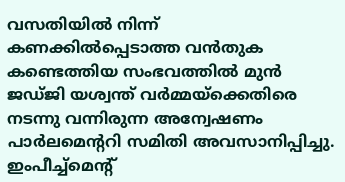വസതിയിൽ നിന്ന് കണക്കിൽപ്പെടാത്ത വൻതുക കണ്ടെത്തിയ സംഭവത്തിൽ മുൻ ജഡ്ജി യശ്വന്ത് വർമ്മയ്‌ക്കെതിരെ നടന്നു വന്നിരുന്ന അന്വേഷണം പാർലമെന്ററി സമിതി അവസാനിപ്പിച്ചു. ഇംപീച്ച്‌മെന്റ്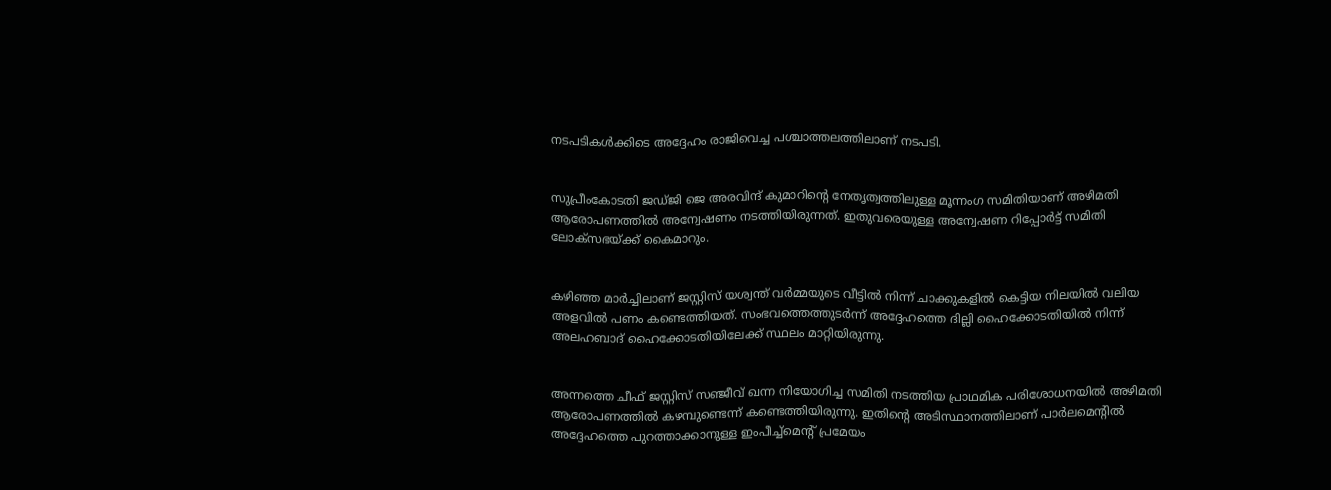നടപടികൾക്കിടെ അദ്ദേഹം രാജിവെച്ച പശ്ചാത്തലത്തിലാണ് നടപടി.


സുപ്രീംകോടതി ജഡ്ജി ജെ അരവിന്ദ് കുമാറിൻ്റെ നേതൃത്വത്തിലുള്ള മൂന്നംഗ സമിതിയാണ് അഴിമതി ആരോപണത്തിൽ അന്വേഷണം നടത്തിയിരുന്നത്. ഇതുവരെയുള്ള അന്വേഷണ റിപ്പോർട്ട് സമിതി ലോക്സഭയ്ക്ക് കൈമാറും.


കഴിഞ്ഞ മാർച്ചിലാണ് ജസ്റ്റിസ് യശ്വന്ത് വർമ്മയുടെ വീട്ടിൽ നിന്ന് ചാക്കുകളിൽ കെട്ടിയ നിലയിൽ വലിയ അളവിൽ പണം കണ്ടെത്തിയത്. സംഭവത്തെത്തുടർന്ന് അദ്ദേഹത്തെ ദില്ലി ഹൈക്കോടതിയിൽ നിന്ന് അലഹബാദ് ഹൈക്കോടതിയിലേക്ക് സ്ഥലം മാറ്റിയിരുന്നു.


അന്നത്തെ ചീഫ് ജസ്റ്റിസ് സഞ്ജീവ് ഖന്ന നിയോഗിച്ച സമിതി നടത്തിയ പ്രാഥമിക പരിശോധനയിൽ അഴിമതി ആരോപണത്തിൽ കഴമ്പുണ്ടെന്ന് കണ്ടെത്തിയിരുന്നു. ഇതിന്റെ അടിസ്ഥാനത്തിലാണ് പാർലമെന്റിൽ അദ്ദേഹത്തെ പുറത്താക്കാനുള്ള ഇംപീച്ച്‌മെന്റ് പ്രമേയം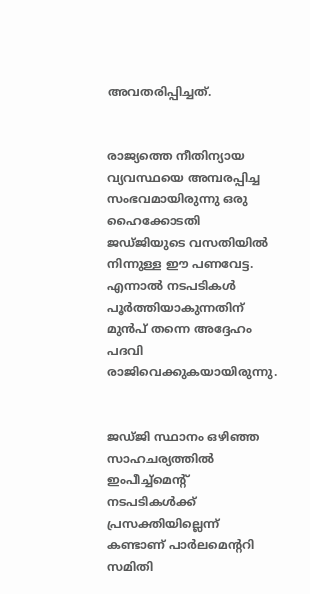അവതരിപ്പിച്ചത്.


രാജ്യത്തെ നീതിന്യായ വ്യവസ്ഥയെ അമ്പരപ്പിച്ച സംഭവമായിരുന്നു ഒരു ഹൈക്കോടതി ജഡ്ജിയുടെ വസതിയിൽ നിന്നുള്ള ഈ പണവേട്ട. എന്നാൽ നടപടികൾ പൂർത്തിയാകുന്നതിന് മുൻപ് തന്നെ അദ്ദേഹം പദവി രാജിവെക്കുകയായിരുന്നു.


ജഡ്ജി സ്ഥാനം ഒഴിഞ്ഞ സാഹചര്യത്തിൽ ഇംപീച്ച്‌മെന്റ് നടപടികൾക്ക് പ്രസക്തിയില്ലെന്ന് കണ്ടാണ് പാർലമെന്ററി സമിതി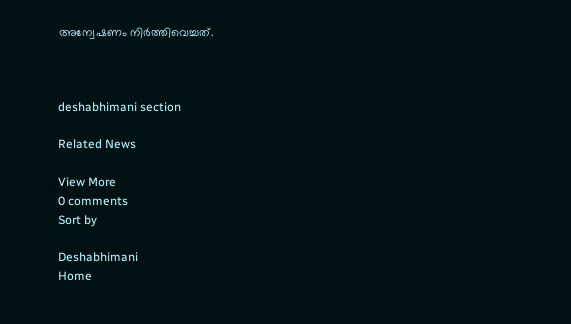അന്വേഷണം നിർത്തിവെച്ചത്.



deshabhimani section

Related News

View More
0 comments
Sort by

Deshabhimani
Home